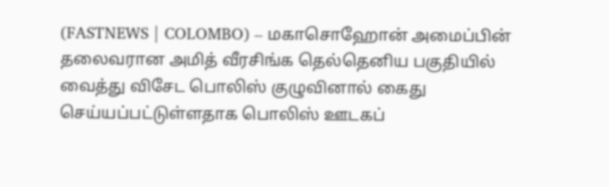(FASTNEWS | COLOMBO) – மகாசொஹோன் அமைப்பின் தலைவரான அமித் வீரசிங்க தெல்தெனிய பகுதியில் வைத்து விசேட பொலிஸ் குழுவினால் கைது செய்யப்பட்டுள்ளதாக பொலிஸ் ஊடகப்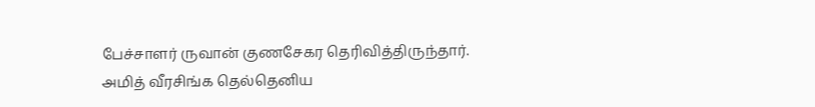பேச்சாளர் ருவான் குணசேகர தெரிவித்திருந்தார்.
அமித் வீரசிங்க தெல்தெனிய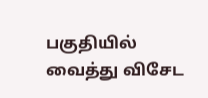பகுதியில் வைத்து விசேட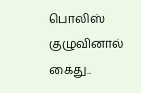பொலிஸ் குழுவினால் கைது..